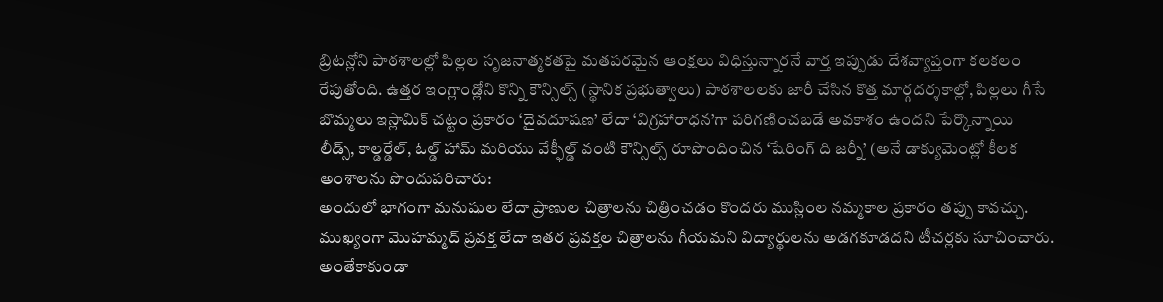బ్రిటన్లోని పాఠశాలల్లో పిల్లల సృజనాత్మకతపై మతపరమైన ఆంక్షలు విధిస్తున్నారనే వార్త ఇప్పుడు దేశవ్యాప్తంగా కలకలం రేపుతోంది. ఉత్తర ఇంగ్లాండ్లోని కొన్ని కౌన్సిల్స్ (స్థానిక ప్రభుత్వాలు) పాఠశాలలకు జారీ చేసిన కొత్త మార్గదర్శకాల్లో, పిల్లలు గీసే బొమ్మలు ఇస్లామిక్ చట్టం ప్రకారం ‘దైవదూషణ’ లేదా ‘విగ్రహారాధన’గా పరిగణించబడే అవకాశం ఉందని పేర్కొన్నాయి
లీడ్స్, కాల్డర్డేల్, ఓల్డ్ హామ్ మరియు వేక్ఫీల్డ్ వంటి కౌన్సిల్స్ రూపొందించిన ‘షేరింగ్ ది జర్నీ’ (అనే డాక్యుమెంట్లో కీలక అంశాలను పొందుపరిచారు:
అందులో భాగంగా మనుషుల లేదా ప్రాణుల చిత్రాలను చిత్రించడం కొందరు ముస్లింల నమ్మకాల ప్రకారం తప్పు కావచ్చు. ముఖ్యంగా మొహమ్మద్ ప్రవక్త లేదా ఇతర ప్రవక్తల చిత్రాలను గీయమని విద్యార్థులను అడగకూడదని టీచర్లకు సూచించారు. అంతేకాకుండా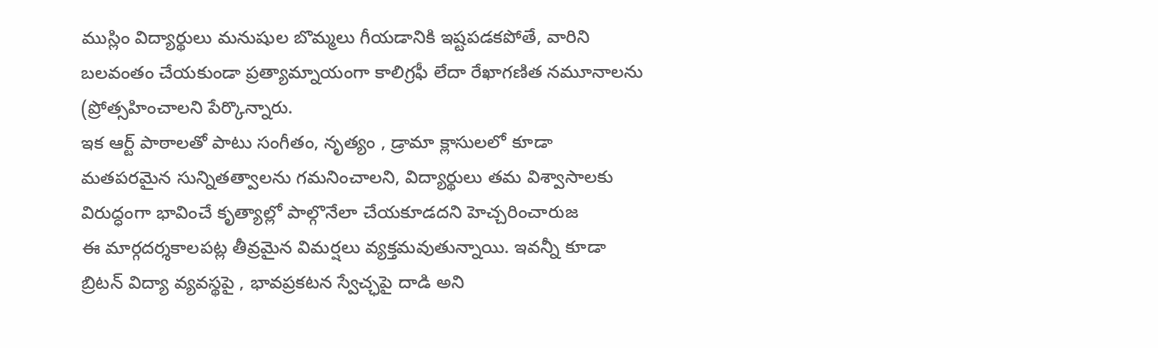ముస్లిం విద్యార్థులు మనుషుల బొమ్మలు గీయడానికి ఇష్టపడకపోతే, వారిని బలవంతం చేయకుండా ప్రత్యామ్నాయంగా కాలిగ్రఫీ లేదా రేఖాగణిత నమూనాలను (ప్రోత్సహించాలని పేర్కొన్నారు.
ఇక ఆర్ట్ పాఠాలతో పాటు సంగీతం, నృత్యం , డ్రామా క్లాసులలో కూడా మతపరమైన సున్నితత్వాలను గమనించాలని, విద్యార్థులు తమ విశ్వాసాలకు విరుద్ధంగా భావించే కృత్యాల్లో పాల్గొనేలా చేయకూడదని హెచ్చరించారుజ
ఈ మార్గదర్శకాలపట్ల తీవ్రమైన విమర్షలు వ్యక్తమవుతున్నాయి. ఇవన్నీ కూడా బ్రిటన్ విద్యా వ్యవస్థపై , భావప్రకటన స్వేచ్ఛపై దాడి అని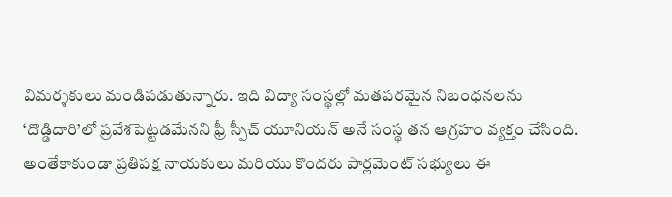విమర్శకులు మండిపడుతున్నారు. ఇది విద్యా సంస్థల్లో మతపరమైన నిబంధనలను ‘దొడ్డిదారి’లో ప్రవేశపెట్టడమేనని ఫ్రీ స్పీచ్ యూనియన్ అనే సంస్థ తన ఆగ్రహం వ్యక్తం చేసింది.
అంతేకాకుండా ప్రతిపక్ష నాయకులు మరియు కొందరు పార్లమెంట్ సభ్యులు ఈ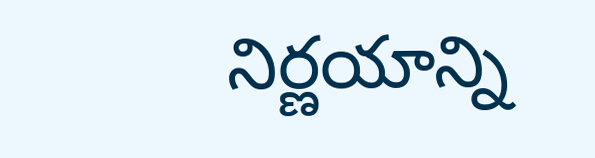నిర్ణయాన్ని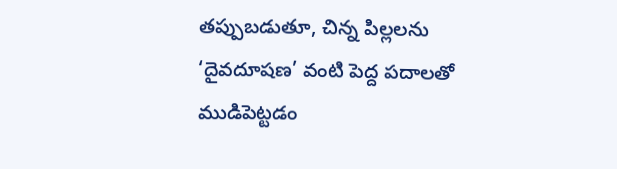తప్పుబడుతూ, చిన్న పిల్లలను ‘దైవదూషణ’ వంటి పెద్ద పదాలతో ముడిపెట్టడం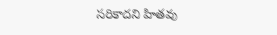సరికాదని హితవు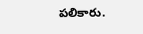పలికారు.